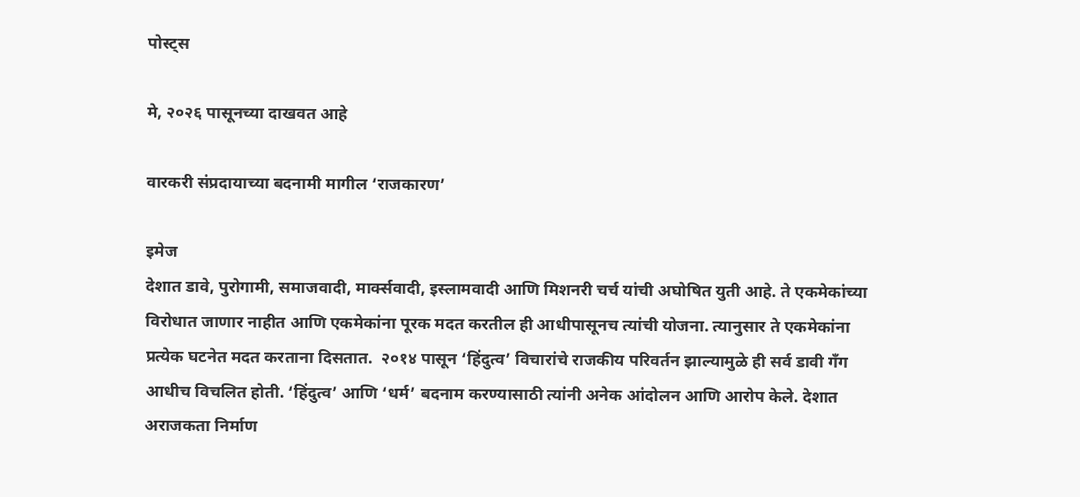पोस्ट्स

मे, २०२६ पासूनच्या दाखवत आहे

वारकरी संप्रदायाच्या बदनामी मागील ‘राजकारण’

इमेज
देशात डावे, पुरोगामी, समाजवादी, मार्क्सवादी, इस्लामवादी आणि मिशनरी चर्च यांची अघोषित युती आहे. ते एकमेकांच्या विरोधात जाणार नाहीत आणि एकमेकांना पूरक मदत करतील ही आधीपासूनच त्यांची योजना. त्यानुसार ते एकमेकांना प्रत्येक घटनेत मदत करताना दिसतात.  २०१४ पासून ‘हिंदुत्व’ विचारांचे राजकीय परिवर्तन झाल्यामुळे ही सर्व डावी गँग आधीच विचलित होती. ‘हिंदुत्व’ आणि ‘धर्म’ बदनाम करण्यासाठी त्यांनी अनेक आंदोलन आणि आरोप केले. देशात अराजकता निर्माण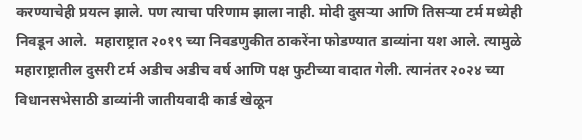करण्याचेही प्रयत्न झाले. पण त्याचा परिणाम झाला नाही. मोदी दुसऱ्या आणि तिसऱ्या टर्म मध्येही निवडून आले.  महाराष्ट्रात २०१९ च्या निवडणुकीत ठाकरेंना फोडण्यात डाव्यांना यश आले. त्यामुळे महाराष्ट्रातील दुसरी टर्म अडीच अडीच वर्ष आणि पक्ष फुटीच्या वादात गेली. त्यानंतर २०२४ च्या विधानसभेसाठी डाव्यांनी जातीयवादी कार्ड खेळून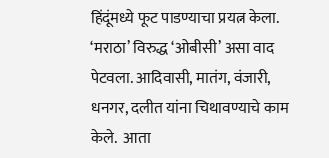हिंदूंमध्ये फूट पाडण्याचा प्रयत्न केला. ‘मराठा’ विरुद्ध ‘ओबीसी’ असा वाद पेटवला. आदिवासी, मातंग, वंजारी, धनगर, दलीत यांना चिथावण्याचे काम केले.  आता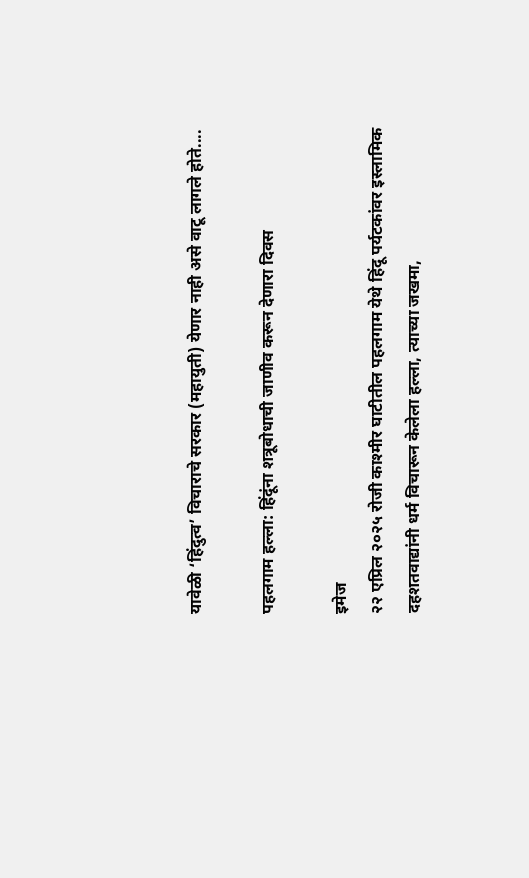यावेळी ‘हिंदुत्व’ विचाराचे सरकार (महायुती) येणार नाही असे वाटू लागले होते....

पहलगाम हल्ला: हिंदूंना शत्रूबोधाची जाणीव करून देणारा दिवस

इमेज
२२ एप्रिल २०२५ रोजी काश्मीर घाटीतील पहलगाम येथे हिंदू पर्यटकांवर इस्लामिक दहशतवाद्यांनी धर्म विचारून केलेला हल्ला, त्याच्या जखमा,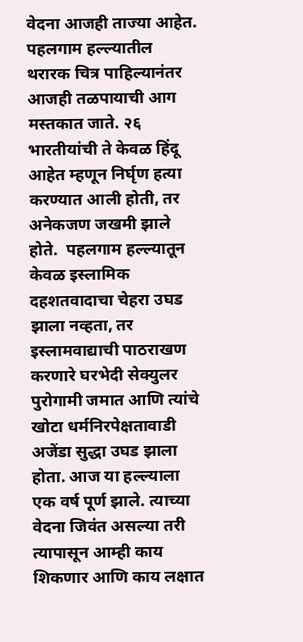वेदना आजही ताज्या आहेत. पहलगाम हल्ल्यातील थरारक चित्र पाहिल्यानंतर आजही तळपायाची आग मस्तकात जाते. २६ भारतीयांची ते केवळ हिंदू आहेत म्हणून निर्घृण हत्या करण्यात आली होती, तर अनेकजण जखमी झाले होते.  पहलगाम हल्ल्यातून केवळ इस्लामिक दहशतवादाचा चेहरा उघड झाला नव्हता, तर इस्लामवाद्याची पाठराखण करणारे घरभेदी सेक्युलर पुरोगामी जमात आणि त्यांचे खोटा धर्मनिरपेक्षतावाडी अजेंडा सुद्धा उघड झाला होता. आज या हल्ल्याला एक वर्ष पूर्ण झाले. त्याच्या वेदना जिवंत असल्या तरी त्यापासून आम्ही काय शिकणार आणि काय लक्षात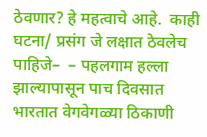ठेवणार? हे महत्वाचे आहे.  काही घटना/ प्रसंग जे लक्षात ठेवलेच पाहिजे–  – पहलगाम हल्ला झाल्यापासून पाच दिवसात भारतात वेगवेगळ्या ठिकाणी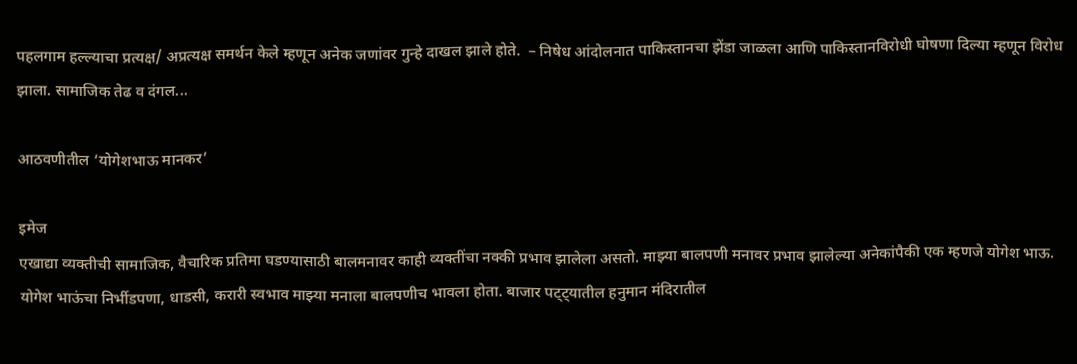पहलगाम हल्ल्याचा प्रत्यक्ष/ अप्रत्यक्ष समर्थन केले म्हणून अनेक जणांवर गुन्हे दाखल झाले होते.  – निषेध आंदोलनात पाकिस्तानचा झेंडा जाळला आणि पाकिस्तानविरोधी घोषणा दिल्या म्हणून विरोध झाला. सामाजिक तेढ व दंगल...

आठवणीतील ‘योगेशभाऊ मानकर’

इमेज
एखाद्या व्यक्तीची सामाजिक, वैचारिक प्रतिमा घडण्यासाठी बालमनावर काही व्यक्तींचा नक्की प्रभाव झालेला असतो. माझ्या बालपणी मनावर प्रभाव झालेल्या अनेकांपैकी एक म्हणजे योगेश भाऊ. योगेश भाऊंचा निर्भीडपणा, धाडसी, करारी स्वभाव माझ्या मनाला बालपणीच भावला होता. बाजार पट्ट्यातील हनुमान मंदिरातील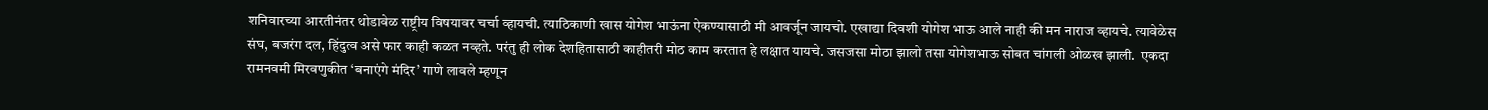शनिवारच्या आरतीनंतर थोडावेळ राष्ट्रीय विषयावर चर्चा व्हायची. त्याठिकाणी खास योगेश भाऊंना ऐकण्यासाठी मी आवर्जून जायचो. एखाद्या दिवशी योगेश भाऊ आले नाही की मन नाराज व्हायचे. त्यावेळेस संघ, बजरंग दल, हिंदुत्व असे फार काही कळत नव्हते. परंतु ही लोक देशहितासाठी काहीतरी मोठ काम करतात हे लक्षात यायचे. जसजसा मोठा झालो तसा योगेशभाऊ सोबत चांगली ओळख झाली.  एकदा रामनवमी मिरवणुकीत ‘बनाएंगे मंदिर’ गाणे लावले म्हणून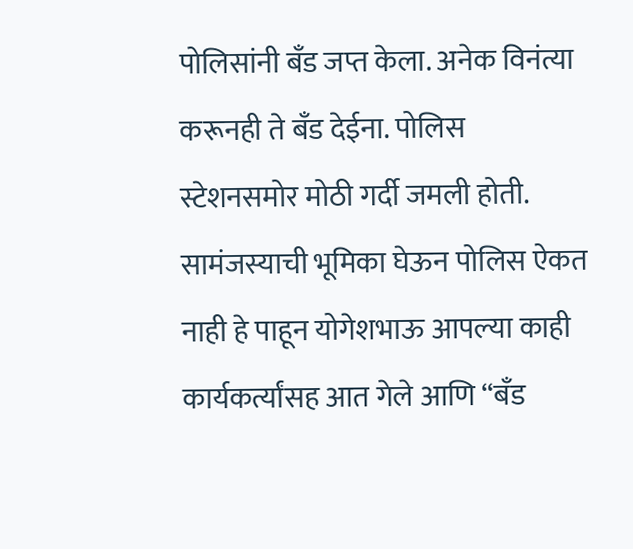पोलिसांनी बँड जप्त केला. अनेक विनंत्या करूनही ते बँड देईना. पोलिस स्टेशनसमोर मोठी गर्दी जमली होती. सामंजस्याची भूमिका घेऊन पोलिस ऐकत नाही हे पाहून योगेशभाऊ आपल्या काही कार्यकर्त्यांसह आत गेले आणि “बँड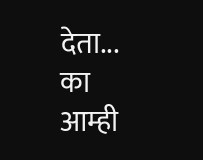देता... का आम्ही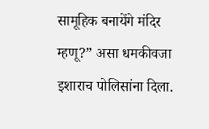सामूहिक बनायेंगे मंदिर म्हणू?” असा धमकीवजा इशाराच पोलिसांना दिला.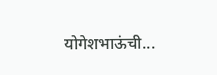योगेशभाऊंची...